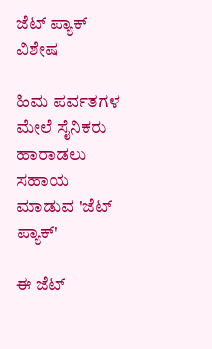ಜೆಟ್ ಪ್ಯಾಕ್‌
ವಿಶೇಷ

ಹಿಮ ಪರ್ವತಗಳ ಮೇಲೆ ಸೈನಿಕರು ಹಾರಾಡಲು ಸಹಾಯ ಮಾಡುವ 'ಜೆಟ್ ಪ್ಯಾಕ್‌'

ಈ ಜೆಟ್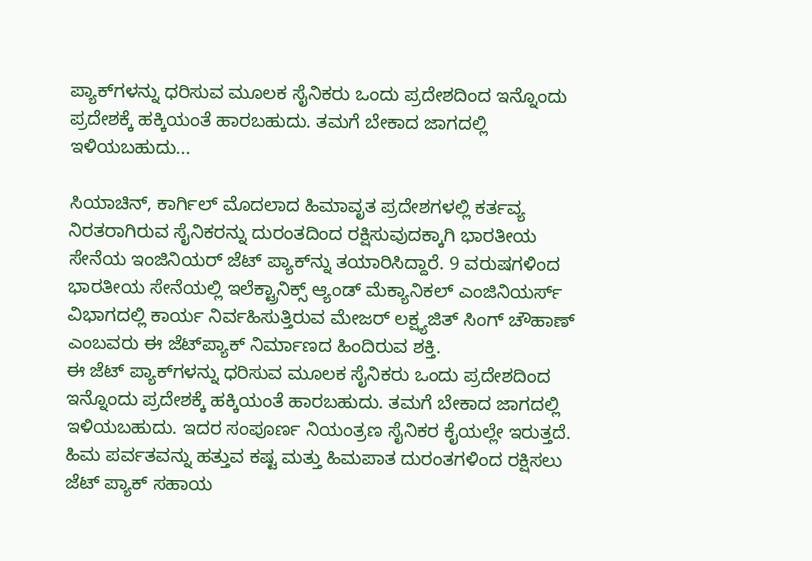ಪ್ಯಾಕ್‌ಗಳನ್ನು ಧರಿಸುವ ಮೂಲಕ ಸೈನಿಕರು ಒಂದು ಪ್ರದೇಶದಿಂದ ಇನ್ನೊಂದು ಪ್ರದೇಶಕ್ಕೆ ಹಕ್ಕಿಯಂತೆ ಹಾರಬಹುದು. ತಮಗೆ ಬೇಕಾದ ಜಾಗದಲ್ಲಿ ಇಳಿಯಬಹುದು...

ಸಿಯಾಚಿನ್, ಕಾರ್ಗಿಲ್ ಮೊದಲಾದ ಹಿಮಾವೃತ ಪ್ರದೇಶಗಳಲ್ಲಿ ಕರ್ತವ್ಯ ನಿರತರಾಗಿರುವ ಸೈನಿಕರನ್ನು ದುರಂತದಿಂದ ರಕ್ಷಿಸುವುದಕ್ಕಾಗಿ ಭಾರತೀಯ ಸೇನೆಯ ಇಂಜಿನಿಯರ್ ಜೆಟ್ ಪ್ಯಾಕ್‌ನ್ನು ತಯಾರಿಸಿದ್ದಾರೆ. 9 ವರುಷಗಳಿಂದ ಭಾರತೀಯ ಸೇನೆಯಲ್ಲಿ ಇಲೆಕ್ಟ್ರಾನಿಕ್ಸ್ ಆ್ಯಂಡ್ ಮೆಕ್ಯಾನಿಕಲ್ ಎಂಜಿನಿಯರ್ಸ್ ವಿಭಾಗದಲ್ಲಿ ಕಾರ್ಯ ನಿರ್ವಹಿಸುತ್ತಿರುವ ಮೇಜರ್ ಲಕ್ಷ್ಯಜಿತ್ ಸಿಂಗ್ ಚೌಹಾಣ್ ಎಂಬವರು ಈ ಜೆಟ್‌ಪ್ಯಾಕ್ ನಿರ್ಮಾಣದ ಹಿಂದಿರುವ ಶಕ್ತಿ.
ಈ ಜೆಟ್ ಪ್ಯಾಕ್‌ಗಳನ್ನು ಧರಿಸುವ ಮೂಲಕ ಸೈನಿಕರು ಒಂದು ಪ್ರದೇಶದಿಂದ ಇನ್ನೊಂದು ಪ್ರದೇಶಕ್ಕೆ ಹಕ್ಕಿಯಂತೆ ಹಾರಬಹುದು. ತಮಗೆ ಬೇಕಾದ ಜಾಗದಲ್ಲಿ ಇಳಿಯಬಹುದು. ಇದರ ಸಂಪೂರ್ಣ ನಿಯಂತ್ರಣ ಸೈನಿಕರ ಕೈಯಲ್ಲೇ ಇರುತ್ತದೆ. ಹಿಮ ಪರ್ವತವನ್ನು ಹತ್ತುವ ಕಷ್ಟ ಮತ್ತು ಹಿಮಪಾತ ದುರಂತಗಳಿಂದ ರಕ್ಷಿಸಲು ಜೆಟ್ ಪ್ಯಾಕ್ ಸಹಾಯ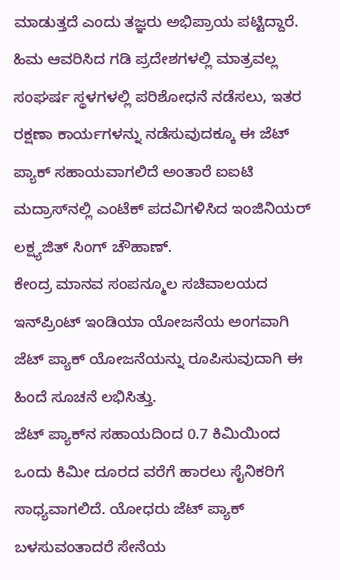ಮಾಡುತ್ತದೆ ಎಂದು ತಜ್ಞರು ಅಭಿಪ್ರಾಯ ಪಟ್ಟಿದ್ದಾರೆ.
ಹಿಮ ಆವರಿಸಿದ ಗಡಿ ಪ್ರದೇಶಗಳಲ್ಲಿ ಮಾತ್ರವಲ್ಲ ಸಂಘರ್ಷ ಸ್ಥಳಗಳಲ್ಲಿ ಪರಿಶೋಧನೆ ನಡೆಸಲು, ಇತರ ರಕ್ಷಣಾ ಕಾರ್ಯಗಳನ್ನು ನಡೆಸುವುದಕ್ಕೂ ಈ ಜೆಟ್ ಪ್ಯಾಕ್ ಸಹಾಯವಾಗಲಿದೆ ಅಂತಾರೆ ಐಐಟಿ ಮದ್ರಾಸ್‌ನಲ್ಲಿ ಎಂಟೆಕ್ ಪದವಿಗಳಿಸಿದ ಇಂಜಿನಿಯರ್ ಲಕ್ಷ್ಯಜಿತ್ ಸಿಂಗ್ ಚೌಹಾಣ್.
ಕೇಂದ್ರ ಮಾನವ ಸಂಪನ್ಮೂಲ ಸಚಿವಾಲಯದ ಇನ್‌ಪ್ರಿಂಟ್ ಇಂಡಿಯಾ ಯೋಜನೆಯ ಅಂಗವಾಗಿ ಜೆಟ್ ಪ್ಯಾಕ್ ಯೋಜನೆಯನ್ನು ರೂಪಿಸುವುದಾಗಿ ಈ ಹಿಂದೆ ಸೂಚನೆ ಲಭಿಸಿತ್ತು.
ಜೆಟ್ ಪ್ಯಾಕ್‌ನ ಸಹಾಯದಿಂದ 0.7 ಕಿಮಿಯಿಂದ ಒಂದು ಕಿಮೀ ದೂರದ ವರೆಗೆ ಹಾರಲು ಸೈನಿಕರಿಗೆ ಸಾಧ್ಯವಾಗಲಿದೆ. ಯೋಧರು ಜೆಟ್ ಪ್ಯಾಕ್ ಬಳಸುವಂತಾದರೆ ಸೇನೆಯ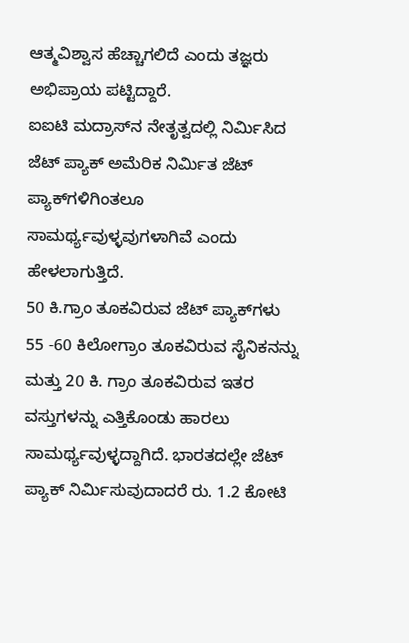ಆತ್ಮವಿಶ್ವಾಸ ಹೆಚ್ಚಾಗಲಿದೆ ಎಂದು ತಜ್ಞರು ಅಭಿಪ್ರಾಯ ಪಟ್ಟಿದ್ದಾರೆ.
ಐಐಟಿ ಮದ್ರಾಸ್‌ನ ನೇತೃತ್ವದಲ್ಲಿ ನಿರ್ಮಿಸಿದ ಜೆಟ್ ಪ್ಯಾಕ್ ಅಮೆರಿಕ ನಿರ್ಮಿತ ಜೆಟ್ ಪ್ಯಾಕ್‌ಗಳಿಗಿಂತಲೂ ಸಾಮರ್ಥ್ಯವುಳ್ಳವುಗಳಾಗಿವೆ ಎಂದು ಹೇಳಲಾಗುತ್ತಿದೆ.
50 ಕಿ.ಗ್ರಾಂ ತೂಕವಿರುವ ಜೆಟ್ ಪ್ಯಾಕ್‌ಗಳು 55 -60 ಕಿಲೋಗ್ರಾಂ ತೂಕವಿರುವ ಸೈನಿಕನನ್ನು ಮತ್ತು 20 ಕಿ. ಗ್ರಾಂ ತೂಕವಿರುವ ಇತರ ವಸ್ತುಗಳನ್ನು ಎತ್ತಿಕೊಂಡು ಹಾರಲು ಸಾಮರ್ಥ್ಯವುಳ್ಳದ್ದಾಗಿದೆ. ಭಾರತದಲ್ಲೇ ಜೆಟ್ ಪ್ಯಾಕ್ ನಿರ್ಮಿಸುವುದಾದರೆ ರು. 1.2 ಕೋಟಿ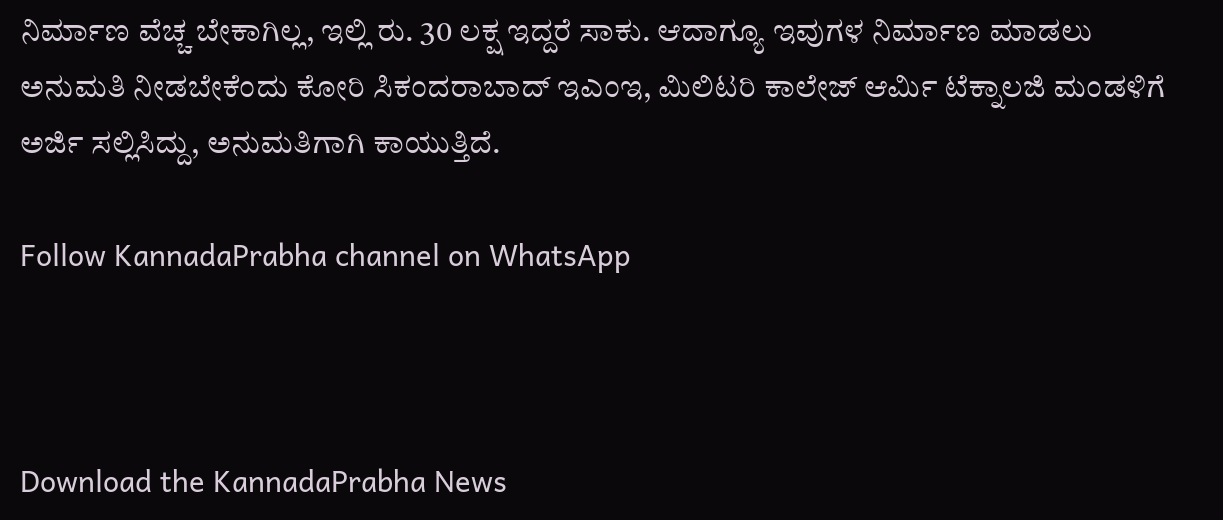ನಿರ್ಮಾಣ ವೆಚ್ಚ ಬೇಕಾಗಿಲ್ಲ, ಇಲ್ಲಿ ರು. 30 ಲಕ್ಷ ಇದ್ದರೆ ಸಾಕು. ಆದಾಗ್ಯೂ ಇವುಗಳ ನಿರ್ಮಾಣ ಮಾಡಲು ಅನುಮತಿ ನೀಡಬೇಕೆಂದು ಕೋರಿ ಸಿಕಂದರಾಬಾದ್ ಇಎಂಇ, ಮಿಲಿಟರಿ ಕಾಲೇಜ್ ಆರ್ಮಿ ಟೆಕ್ನಾಲಜಿ ಮಂಡಳಿಗೆ ಅರ್ಜಿ ಸಲ್ಲಿಸಿದ್ದು, ಅನುಮತಿಗಾಗಿ ಕಾಯುತ್ತಿದೆ.

Follow KannadaPrabha channel on WhatsApp



Download the KannadaPrabha News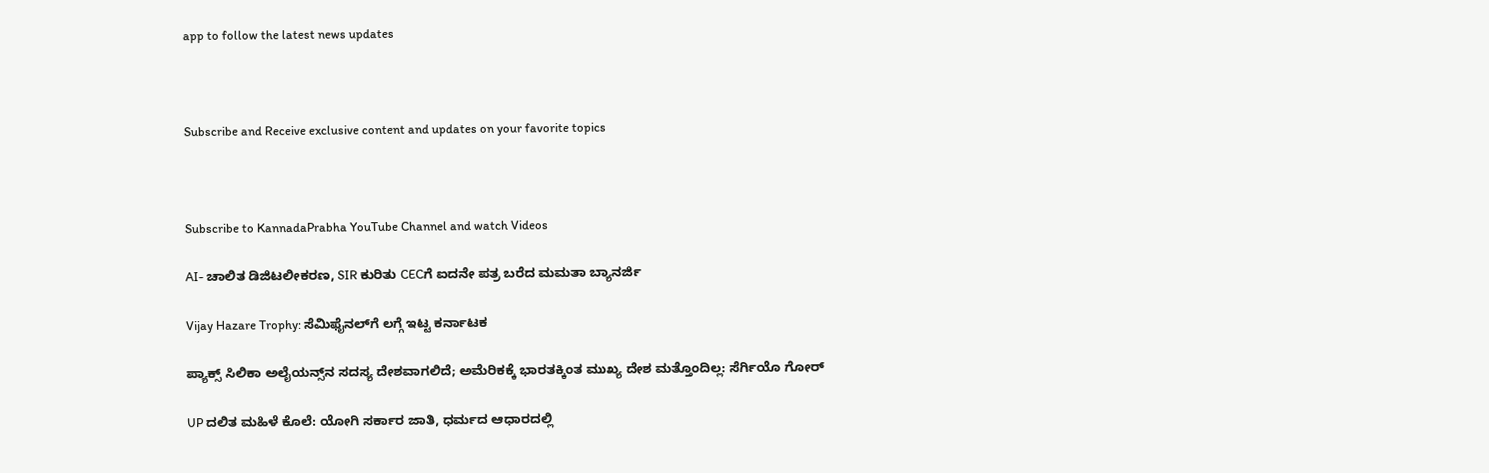app to follow the latest news updates



Subscribe and Receive exclusive content and updates on your favorite topics



Subscribe to KannadaPrabha YouTube Channel and watch Videos

AI- ಚಾಲಿತ ಡಿಜಿಟಲೀಕರಣ, SIR ಕುರಿತು CECಗೆ ಐದನೇ ಪತ್ರ ಬರೆದ ಮಮತಾ ಬ್ಯಾನರ್ಜಿ

Vijay Hazare Trophy: ಸೆಮಿಫೈನಲ್‌ಗೆ ಲಗ್ಗೆ ಇಟ್ಟ ಕರ್ನಾಟಕ

ಪ್ಯಾಕ್ಸ್ ಸಿಲಿಕಾ ಅಲೈಯನ್ಸ್‌ನ ಸದಸ್ಯ ದೇಶವಾಗಲಿದೆ; ಅಮೆರಿಕಕ್ಕೆ ಭಾರತಕ್ಕಿಂತ ಮುಖ್ಯ ದೇಶ ಮತ್ತೊಂದಿಲ್ಲ: ಸೆರ್ಗಿಯೊ ಗೋರ್

UP ದಲಿತ ಮಹಿಳೆ ಕೊಲೆ: ಯೋಗಿ ಸರ್ಕಾರ ಜಾತಿ, ಧರ್ಮದ ಆಧಾರದಲ್ಲಿ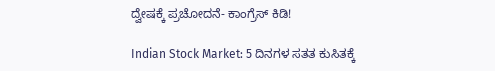ದ್ವೇಷಕ್ಕೆ ಪ್ರಚೋದನೆ- ಕಾಂಗ್ರೆಸ್ ಕಿಡಿ!

Indian Stock Market: 5 ದಿನಗಳ ಸತತ ಕುಸಿತಕ್ಕೆ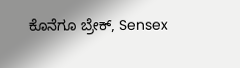ಕೊನೆಗೂ ಬ್ರೇಕ್, Sensex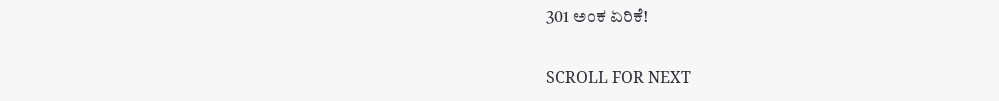301 ಅಂಕ ಏರಿಕೆ!

SCROLL FOR NEXT